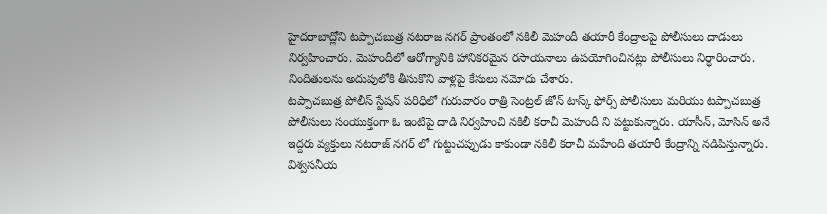హైదరాబాద్లోని టప్పాచబుత్ర నటరాజ నగర్ ప్రాంతంలో నకిలీ మెహందీ తయారీ కేంద్రాలపై పోలీసులు దాడులు నిర్వహించారు. మెహందీలో ఆరోగ్యానికి హానికరమైన రసాయనాలు ఉపయోగించినట్లు పోలీసులు నిర్ధారించారు. నిందితులను అదుపులోకి తీసుకొని వాళ్లపై కేసులు నమోదు చేశారు.
టప్పాచబుత్ర పోలీస్ స్టేషన్ పరిధిలో గురువారం రాత్రి సెంట్రల్ జోన్ టాస్క్ ఫోర్స్ పోలీసులు మరియు టప్పాచబుత్ర పోలీసులు సంయుక్తంగా ఓ ఇంటిపై దాడి నిర్వహించి నకిలీ కరాచీ మెహందీ ని పట్టుకున్నారు. యాసీన్, మోసిన్ అనే ఇద్దరు వ్యక్తులు నటరాజ్ నగర్ లో గుట్టుచప్పుడు కాకుండా నకిలీ కరాచీ మహేంది తయారీ కేంద్రాన్ని నడిపిస్తున్నారు. విశ్వసనీయ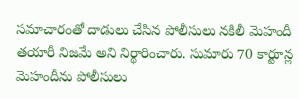సమాచారంతో దాడులు చేసిన పోలీసులు నకిలీ మెహందీ తయారీ నిజమే అని నిర్థారించారు. సుమారు 70 కార్టూన్ల మెహందీను పోలీసులు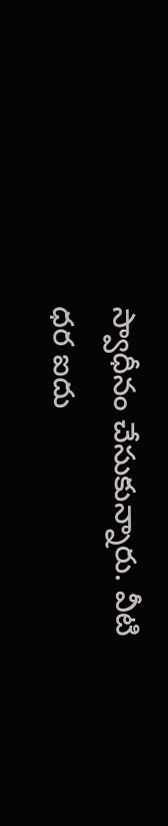స్వాధీనం చేసుకున్నారు. వీటి ధర ఐదు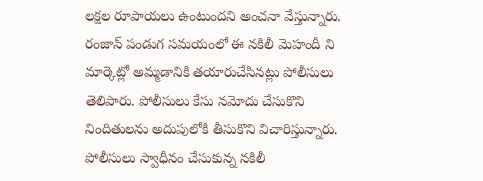లక్షల రూపాయలు ఉంటుందని అంచనా వేస్తున్నారు. రంజాన్ పండుగ సమయంలో ఈ నకిలీ మెహందీ ని మార్కెట్లో అమ్మడానికి తయారుచేసినట్లు పోలీసులు తెలిపారు. పోలీసులు కేసు నమోదు చేసుకొని నిందితులను అదుపులోకి తీసుకొని విచారిస్తున్నారు. పోలీసులు స్వాధీనం చేసుకున్న నకిలీ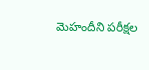మెహందీని పరీక్షల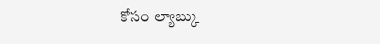కోసం ల్యాబ్కు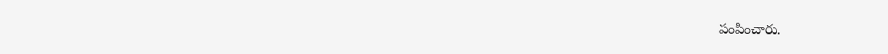పంపించారు.